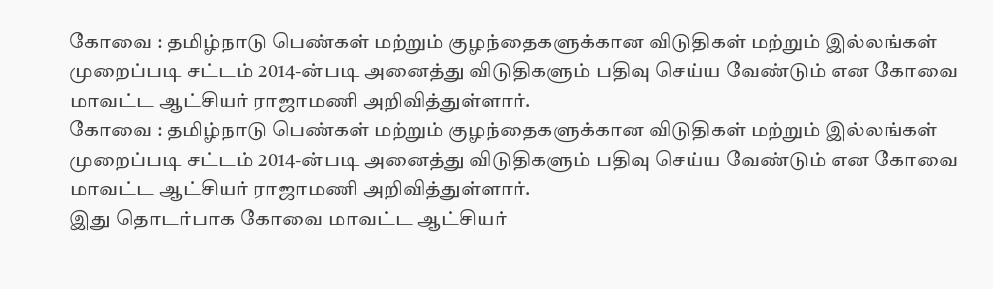கோவை : தமிழ்நாடு பெண்கள் மற்றும் குழந்தைகளுக்கான விடுதிகள் மற்றும் இல்லங்கள் முறைப்படி சட்டம் 2014-ன்படி அனைத்து விடுதிகளும் பதிவு செய்ய வேண்டும் என கோவை மாவட்ட ஆட்சியர் ராஜாமணி அறிவித்துள்ளார்.
கோவை : தமிழ்நாடு பெண்கள் மற்றும் குழந்தைகளுக்கான விடுதிகள் மற்றும் இல்லங்கள் முறைப்படி சட்டம் 2014-ன்படி அனைத்து விடுதிகளும் பதிவு செய்ய வேண்டும் என கோவை மாவட்ட ஆட்சியர் ராஜாமணி அறிவித்துள்ளார்.
இது தொடர்பாக கோவை மாவட்ட ஆட்சியர்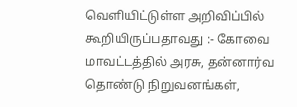வெளியிட்டுள்ள அறிவிப்பில் கூறியிருப்பதாவது :- கோவை மாவட்டத்தில் அரசு, தன்னார்வ தொண்டு நிறுவனங்கள்,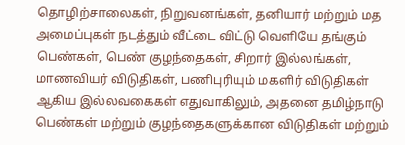தொழிற்சாலைகள், நிறுவனங்கள், தனியார் மற்றும் மத அமைப்புகள் நடத்தும் வீட்டை விட்டு வெளியே தங்கும் பெண்கள், பெண் குழந்தைகள், சிறார் இல்லங்கள், மாணவியர் விடுதிகள், பணிபுரியும் மகளிர் விடுதிகள் ஆகிய இல்லவகைகள் எதுவாகிலும், அதனை தமிழ்நாடு பெண்கள் மற்றும் குழந்தைகளுக்கான விடுதிகள் மற்றும்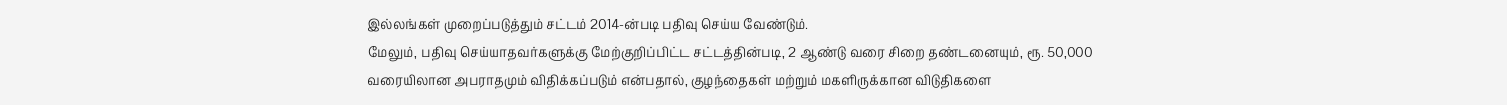இல்லங்கள் முறைப்படுத்தும் சட்டம் 2014-ன்படி பதிவு செய்ய வேண்டும்.
மேலும், பதிவு செய்யாதவர்களுக்கு மேற்குறிப்பிட்ட சட்டத்தின்படி, 2 ஆண்டு வரை சிறை தண்டனையும், ரூ. 50,000 வரையிலான அபராதமும் விதிக்கப்படும் என்பதால், குழந்தைகள் மற்றும் மகளிருக்கான விடுதிகளை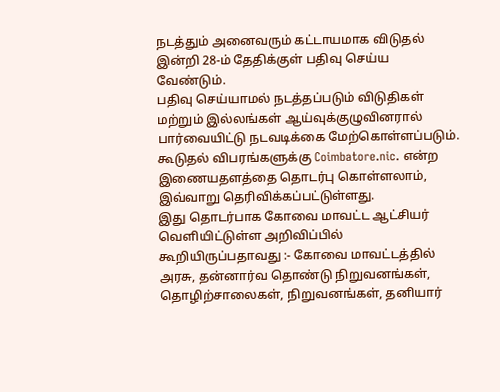நடத்தும் அனைவரும் கட்டாயமாக விடுதல் இன்றி 28-ம் தேதிக்குள் பதிவு செய்ய வேண்டும்.
பதிவு செய்யாமல் நடத்தப்படும் விடுதிகள் மற்றும் இல்லங்கள் ஆய்வுக்குழுவினரால் பார்வையிட்டு நடவடிக்கை மேற்கொள்ளப்படும். கூடுதல் விபரங்களுக்கு Coimbatore.nic. என்ற இணையதளத்தை தொடர்பு கொள்ளலாம், இவ்வாறு தெரிவிக்கப்பட்டுள்ளது.
இது தொடர்பாக கோவை மாவட்ட ஆட்சியர் வெளியிட்டுள்ள அறிவிப்பில் கூறியிருப்பதாவது :- கோவை மாவட்டத்தில் அரசு, தன்னார்வ தொண்டு நிறுவனங்கள், தொழிற்சாலைகள், நிறுவனங்கள், தனியார்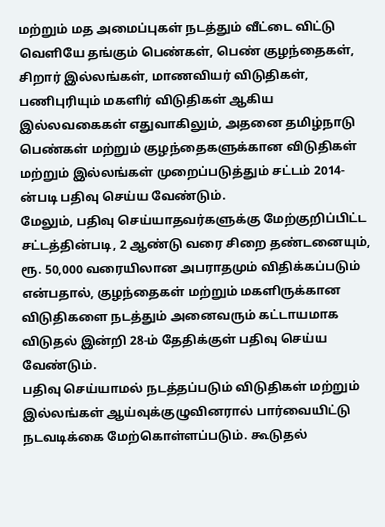மற்றும் மத அமைப்புகள் நடத்தும் வீட்டை விட்டு வெளியே தங்கும் பெண்கள், பெண் குழந்தைகள், சிறார் இல்லங்கள், மாணவியர் விடுதிகள், பணிபுரியும் மகளிர் விடுதிகள் ஆகிய இல்லவகைகள் எதுவாகிலும், அதனை தமிழ்நாடு பெண்கள் மற்றும் குழந்தைகளுக்கான விடுதிகள் மற்றும் இல்லங்கள் முறைப்படுத்தும் சட்டம் 2014-ன்படி பதிவு செய்ய வேண்டும்.
மேலும், பதிவு செய்யாதவர்களுக்கு மேற்குறிப்பிட்ட சட்டத்தின்படி, 2 ஆண்டு வரை சிறை தண்டனையும், ரூ. 50,000 வரையிலான அபராதமும் விதிக்கப்படும் என்பதால், குழந்தைகள் மற்றும் மகளிருக்கான விடுதிகளை நடத்தும் அனைவரும் கட்டாயமாக விடுதல் இன்றி 28-ம் தேதிக்குள் பதிவு செய்ய வேண்டும்.
பதிவு செய்யாமல் நடத்தப்படும் விடுதிகள் மற்றும் இல்லங்கள் ஆய்வுக்குழுவினரால் பார்வையிட்டு நடவடிக்கை மேற்கொள்ளப்படும். கூடுதல்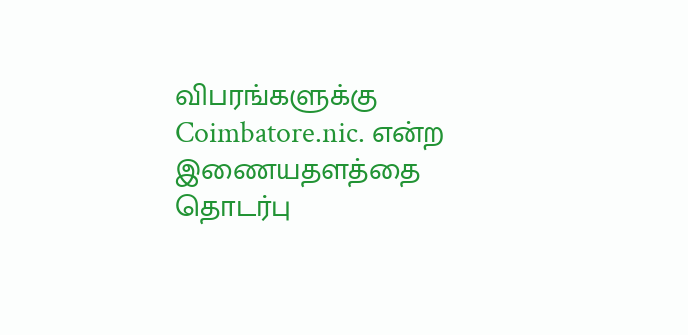விபரங்களுக்கு Coimbatore.nic. என்ற இணையதளத்தை தொடர்பு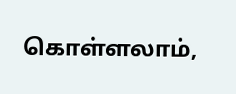கொள்ளலாம்,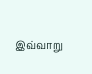இவ்வாறு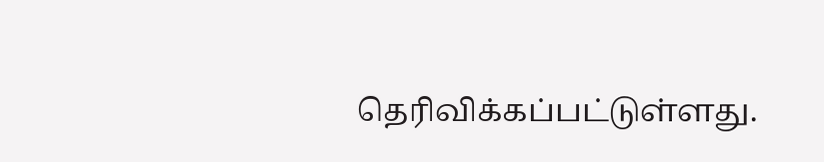தெரிவிக்கப்பட்டுள்ளது.